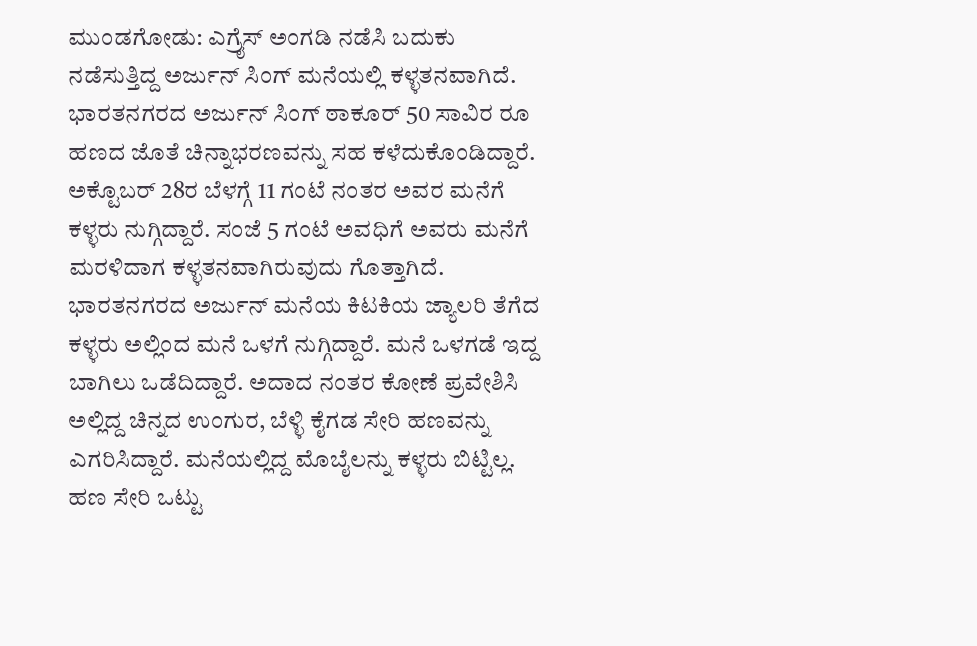ಮುಂಡಗೋಡು: ಎಗ್ರೈಸ್ ಅಂಗಡಿ ನಡೆಸಿ ಬದುಕು ನಡೆಸುತ್ತಿದ್ದ ಅರ್ಜುನ್ ಸಿಂಗ್ ಮನೆಯಲ್ಲಿ ಕಳ್ಳತನವಾಗಿದೆ.
ಭಾರತನಗರದ ಅರ್ಜುನ್ ಸಿಂಗ್ ಠಾಕೂರ್ 50 ಸಾವಿರ ರೂ ಹಣದ ಜೊತೆ ಚಿನ್ನಾಭರಣವನ್ನು ಸಹ ಕಳೆದುಕೊಂಡಿದ್ದಾರೆ. ಅಕ್ಟೊಬರ್ 28ರ ಬೆಳಗ್ಗೆ 11 ಗಂಟೆ ನಂತರ ಅವರ ಮನೆಗೆ ಕಳ್ಳರು ನುಗ್ಗಿದ್ದಾರೆ. ಸಂಜೆ 5 ಗಂಟೆ ಅವಧಿಗೆ ಅವರು ಮನೆಗೆ ಮರಳಿದಾಗ ಕಳ್ಳತನವಾಗಿರುವುದು ಗೊತ್ತಾಗಿದೆ.
ಭಾರತನಗರದ ಅರ್ಜುನ್ ಮನೆಯ ಕಿಟಕಿಯ ಜ್ಯಾಲರಿ ತೆಗೆದ ಕಳ್ಳರು ಅಲ್ಲಿಂದ ಮನೆ ಒಳಗೆ ನುಗ್ಗಿದ್ದಾರೆ. ಮನೆ ಒಳಗಡೆ ಇದ್ದ ಬಾಗಿಲು ಒಡೆದಿದ್ದಾರೆ. ಅದಾದ ನಂತರ ಕೋಣೆ ಪ್ರವೇಶಿಸಿ ಅಲ್ಲಿದ್ದ ಚಿನ್ನದ ಉಂಗುರ, ಬೆಳ್ಳಿ ಕೈಗಡ ಸೇರಿ ಹಣವನ್ನು ಎಗರಿಸಿದ್ದಾರೆ. ಮನೆಯಲ್ಲಿದ್ದ ಮೊಬೈಲನ್ನು ಕಳ್ಳರು ಬಿಟ್ಟಿಲ್ಲ.
ಹಣ ಸೇರಿ ಒಟ್ಟು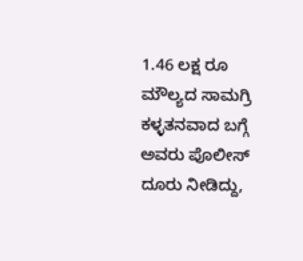1.46 ಲಕ್ಷ ರೂ ಮೌಲ್ಯದ ಸಾಮಗ್ರಿ ಕಳ್ಳತನವಾದ ಬಗ್ಗೆ ಅವರು ಪೊಲೀಸ್ ದೂರು ನೀಡಿದ್ದು,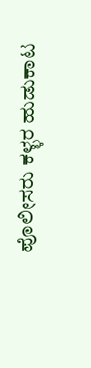ಪೊಲೀಸರು ಕಳ್ಳರ ಹುಡುಕಾಟ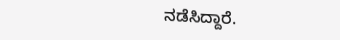ನಡೆಸಿದ್ದಾರೆ.